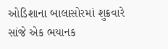ઓડિશાના બાલાસોરમાં શુક્રવારે સાંજે એક ભયાનક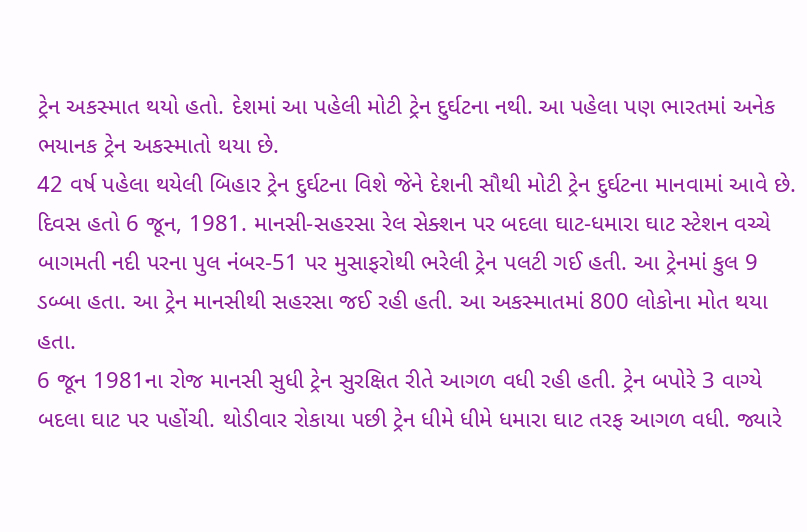ટ્રેન અકસ્માત થયો હતો. દેશમાં આ પહેલી મોટી ટ્રેન દુર્ઘટના નથી. આ પહેલા પણ ભારતમાં અનેક ભયાનક ટ્રેન અકસ્માતો થયા છે.
42 વર્ષ પહેલા થયેલી બિહાર ટ્રેન દુર્ઘટના વિશે જેને દેશની સૌથી મોટી ટ્રેન દુર્ઘટના માનવામાં આવે છે. દિવસ હતો 6 જૂન, 1981. માનસી-સહરસા રેલ સેક્શન પર બદલા ઘાટ-ધમારા ઘાટ સ્ટેશન વચ્ચે બાગમતી નદી પરના પુલ નંબર-51 પર મુસાફરોથી ભરેલી ટ્રેન પલટી ગઈ હતી. આ ટ્રેનમાં કુલ 9 ડબ્બા હતા. આ ટ્રેન માનસીથી સહરસા જઈ રહી હતી. આ અકસ્માતમાં 800 લોકોના મોત થયા હતા.
6 જૂન 1981ના રોજ માનસી સુધી ટ્રેન સુરક્ષિત રીતે આગળ વધી રહી હતી. ટ્રેન બપોરે 3 વાગ્યે બદલા ઘાટ પર પહોંચી. થોડીવાર રોકાયા પછી ટ્રેન ધીમે ધીમે ધમારા ઘાટ તરફ આગળ વધી. જ્યારે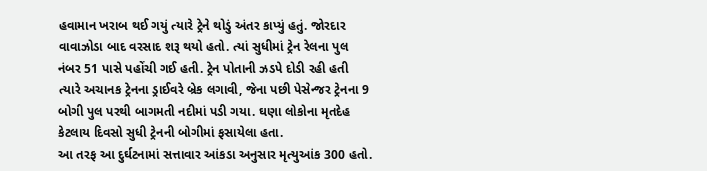હવામાન ખરાબ થઈ ગયું ત્યારે ટ્રેને થોડું અંતર કાપ્યું હતું. જોરદાર વાવાઝોડા બાદ વરસાદ શરૂ થયો હતો. ત્યાં સુધીમાં ટ્રેન રેલના પુલ નંબર 51 પાસે પહોંચી ગઈ હતી. ટ્રેન પોતાની ઝડપે દોડી રહી હતી ત્યારે અચાનક ટ્રેનના ડ્રાઈવરે બ્રેક લગાવી, જેના પછી પેસેન્જર ટ્રેનના 9 બોગી પુલ પરથી બાગમતી નદીમાં પડી ગયા. ઘણા લોકોના મૃતદેહ કેટલાય દિવસો સુધી ટ્રેનની બોગીમાં ફસાયેલા હતા.
આ તરફ આ દુર્ઘટનામાં સત્તાવાર આંકડા અનુસાર મૃત્યુઆંક 300 હતો.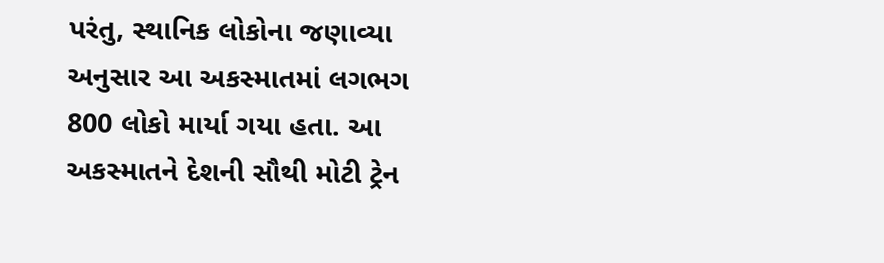પરંતુ, સ્થાનિક લોકોના જણાવ્યા અનુસાર આ અકસ્માતમાં લગભગ 800 લોકો માર્યા ગયા હતા. આ અકસ્માતને દેશની સૌથી મોટી ટ્રેન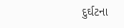દુર્ઘટના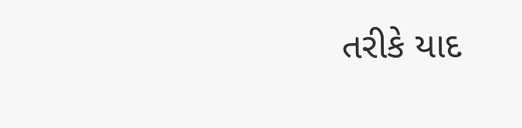તરીકે યાદ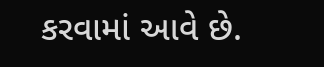કરવામાં આવે છે.